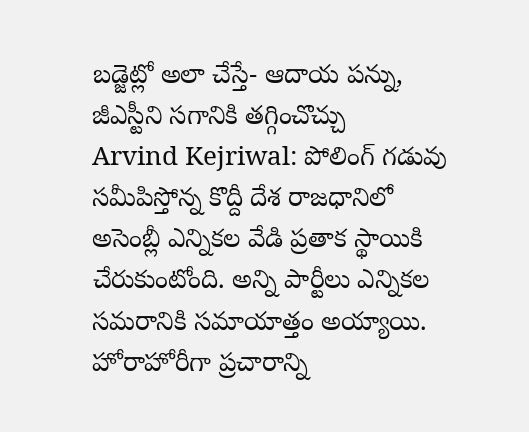బడ్జెట్లో అలా చేస్తే- ఆదాయ పన్ను, జీఎస్టీని సగానికి తగ్గించొచ్చు
Arvind Kejriwal: పోలింగ్ గడువు సమీపిస్తోన్న కొద్దీ దేశ రాజధానిలో అసెంబ్లీ ఎన్నికల వేడి ప్రతాక స్థాయికి చేరుకుంటోంది. అన్ని పార్టీలు ఎన్నికల సమరానికి సమాయాత్తం అయ్యాయి. హోరాహోరీగా ప్రచారాన్ని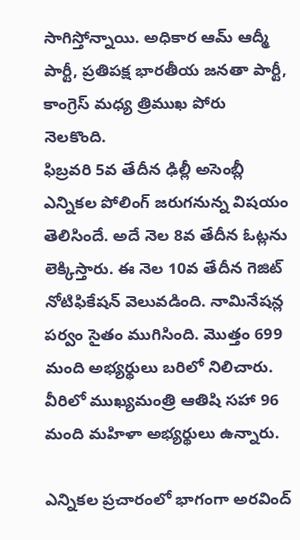సాగిస్తోన్నాయి. అధికార ఆమ్ ఆద్మీ పార్టీ, ప్రతిపక్ష భారతీయ జనతా పార్టీ, కాంగ్రెస్ మధ్య త్రిముఖ పోరు నెలకొంది.
ఫిబ్రవరి 5వ తేదీన ఢిల్లీ అసెంబ్లీ ఎన్నికల పోలింగ్ జరుగనున్న విషయం తెలిసిందే. అదే నెల 8వ తేదీన ఓట్లను లెక్కిస్తారు. ఈ నెల 10వ తేదీన గెజిట్ నోటిఫికేషన్ వెలువడింది. నామినేషన్ల పర్వం సైతం ముగిసింది. మొత్తం 699 మంది అభ్యర్థులు బరిలో నిలిచారు. వీరిలో ముఖ్యమంత్రి ఆతిషి సహా 96 మంది మహిళా అభ్యర్థులు ఉన్నారు.

ఎన్నికల ప్రచారంలో భాగంగా అరవింద్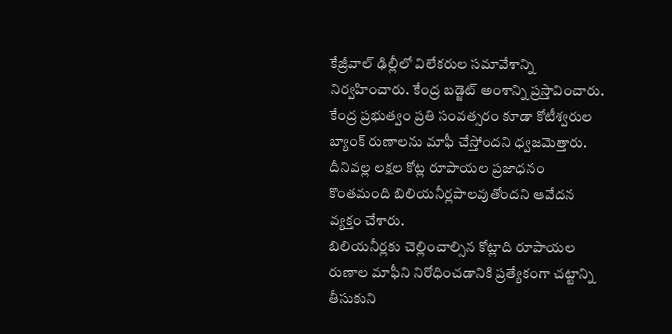కేజ్రీవాల్ ఢిల్లీలో విలేకరుల సమావేశాన్ని నిర్వహించారు. కేంద్ర బడ్జెట్ అంశాన్ని ప్రస్తావించారు. కేంద్ర ప్రభుత్వం ప్రతి సంవత్సరం కూడా కోటీశ్వరుల బ్యాంక్ రుణాలను మాఫీ చేస్తోందని ధ్వజమెత్తారు. దీనివల్ల లక్షల కోట్ల రూపాయల ప్రజాధనం కొంతమంది బిలియనీర్లపాలవుతోందని ఆవేదన వ్యక్తం చేశారు.
బిలియనీర్లకు చెల్లించాల్సిన కోట్లాది రూపాయల రుణాల మాఫీని నిరోధించడానికి ప్రత్యేకంగా చట్టాన్ని తీసుకుని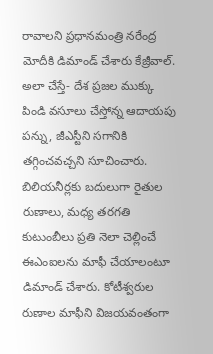రావాలని ప్రధానమంత్రి నరేంద్ర మోదీకి డిమాండ్ చేశారు కేజ్రీవాల్. అలా చేస్తే- దేశ ప్రజల ముక్కు పిండి వసూలు చేస్తోన్న ఆదాయపు పన్ను, జీఎస్టీని సగానికి తగ్గించవచ్చని సూచించారు.
బిలియనీర్లకు బదులుగా రైతుల రుణాలు, మధ్య తరగతి కుటుంబీలు ప్రతి నెలా చెల్లించే ఈఎంఐలను మాఫీ చేయాలంటూ డిమాండ్ చేశారు. కోటీశ్వరుల రుణాల మాఫీని విజయవంతంగా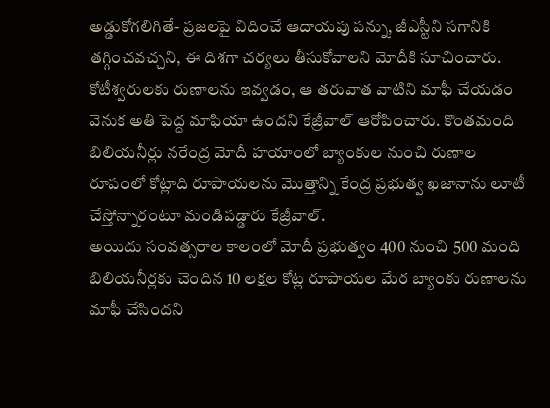అడ్డుకోగలిగితే- ప్రజలపై విదించే ఆదాయపు పన్ను, జీఎస్టీని సగానికి తగ్గించవచ్చని, ఈ దిశగా చర్యలు తీసుకోవాలని మోదీకి సూచించారు.
కోటీశ్వరులకు రుణాలను ఇవ్వడం, ఆ తరువాత వాటిని మాఫీ చేయడం వెనుక అతి పెద్ద మాఫియా ఉందని కేజ్రీవాల్ ఆరోపించారు. కొంతమంది బిలియనీర్లు నరేంద్ర మోదీ హయాంలో బ్యాంకుల నుంచి రుణాల రూపంలో కోట్లాది రూపాయలను మొత్తాన్ని కేంద్ర ప్రభుత్వ ఖజానాను లూటీ చేస్తోన్నారంటూ మండిపడ్డారు కేజ్రీవాల్.
అయిదు సంవత్సరాల కాలంలో మోదీ ప్రభుత్వం 400 నుంచి 500 మంది బిలియనీర్లకు చెందిన 10 లక్షల కోట్ల రూపాయల మేర బ్యాంకు రుణాలను మాఫీ చేసిందని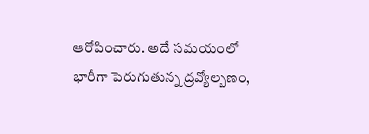ఆరోపించారు. అదే సమయంలో భారీగా పెరుగుతున్న ద్రవ్యోల్బణం,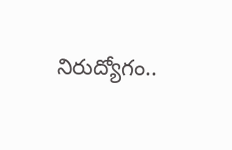నిరుద్యోగం..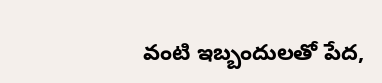వంటి ఇబ్బందులతో పేద,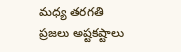మధ్య తరగతి ప్రజలు అష్టకష్టాలు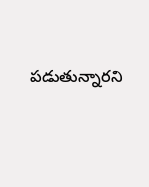పడుతున్నారని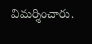విమర్శించారు.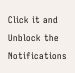Click it and Unblock the Notifications